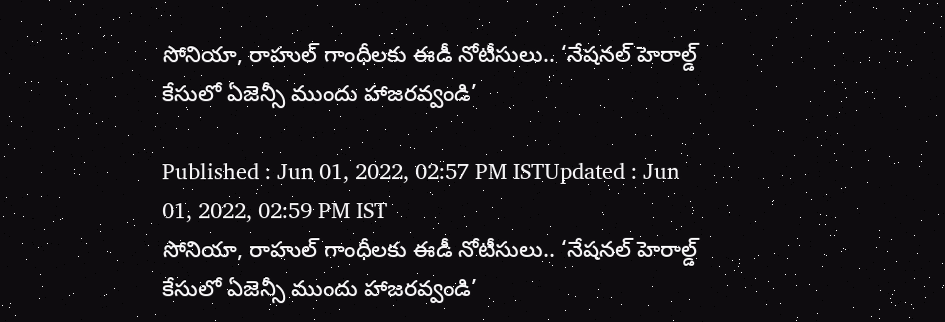సోనియా, రాహుల్ గాంధీలకు ఈడీ నోటీసులు.. ‘నేషనల్ హెరాల్డ్ కేసులో ఏజెన్సీ ముందు హాజరవ్వండి’

Published : Jun 01, 2022, 02:57 PM ISTUpdated : Jun 01, 2022, 02:59 PM IST
సోనియా, రాహుల్ గాంధీలకు ఈడీ నోటీసులు.. ‘నేషనల్ హెరాల్డ్ కేసులో ఏజెన్సీ ముందు హాజరవ్వండి’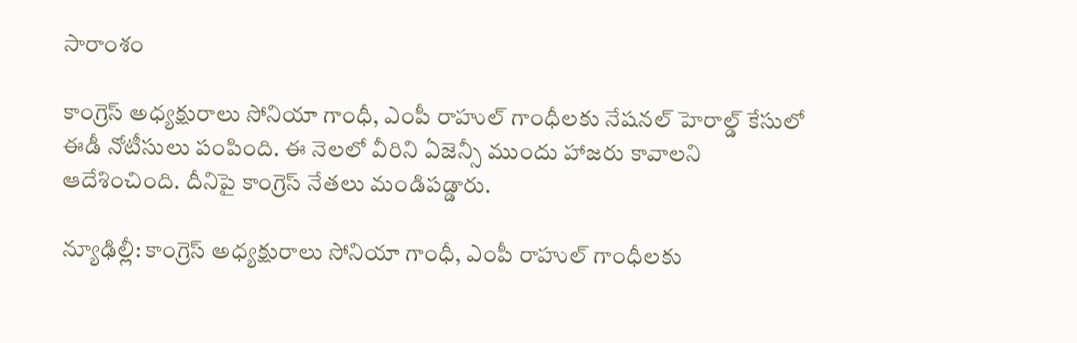సారాంశం

కాంగ్రెస్ అధ్యక్షురాలు సోనియా గాంధీ, ఎంపీ రాహుల్ గాంధీలకు నేషనల్ హెరాల్డ్ కేసులో ఈడీ నోటీసులు పంపింది. ఈ నెలలో వీరిని ఏజెన్సీ ముందు హాజరు కావాలని ఆదేశించింది. దీనిపై కాంగ్రెస్ నేతలు మండిపడ్డారు.

న్యూఢిల్లీ: కాంగ్రెస్ అధ్యక్షురాలు సోనియా గాంధీ, ఎంపీ రాహుల్ గాంధీలకు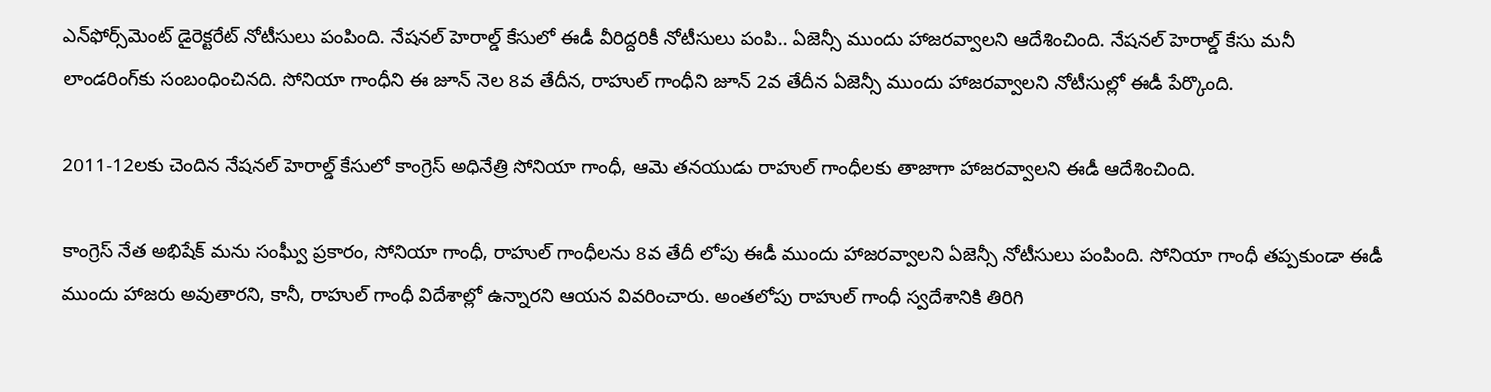ఎన్‌ఫోర్స్‌మెంట్ డైరెక్టరేట్ నోటీసులు పంపింది. నేషనల్ హెరాల్డ్ కేసులో ఈడీ వీరిద్దరికీ నోటీసులు పంపి.. ఏజెన్సీ ముందు హాజరవ్వాలని ఆదేశించింది. నేషనల్ హెరాల్డ్ కేసు మనీ లాండరింగ్‌కు సంబంధించినది. సోనియా గాంధీని ఈ జూన్ నెల 8వ తేదీన, రాహుల్ గాంధీని జూన్ 2వ తేదీన ఏజెన్సీ ముందు హాజరవ్వాలని నోటీసుల్లో ఈడీ పేర్కొంది.

2011-12లకు చెందిన నేషనల్ హెరాల్డ్ కేసులో కాంగ్రెస్ అధినేత్రి సోనియా గాంధీ, ఆమె తనయుడు రాహుల్ గాంధీలకు తాజాగా హాజరవ్వాలని ఈడీ ఆదేశించింది.

కాంగ్రెస్ నేత అభిషేక్ మను సంఘ్వీ ప్రకారం, సోనియా గాంధీ, రాహుల్ గాంధీలను 8వ తేదీ లోపు ఈడీ ముందు హాజరవ్వాలని ఏజెన్సీ నోటీసులు పంపింది. సోనియా గాంధీ తప్పకుండా ఈడీ ముందు హాజరు అవుతారని, కానీ, రాహుల్ గాంధీ విదేశాల్లో ఉన్నారని ఆయన వివరించారు. అంతలోపు రాహుల్ గాంధీ స్వదేశానికి తిరిగి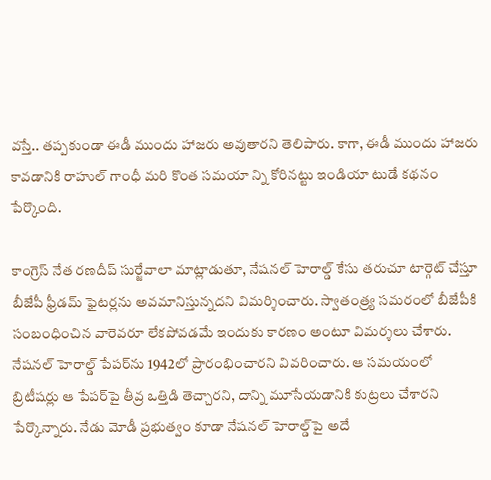వస్తే.. తప్పకుండా ఈడీ ముందు హాజరు అవుతారని తెలిపారు. కాగా, ఈడీ ముందు హాజరు కావడానికి రాహుల్ గాంధీ మరి కొంత సమయా న్ని కోరినట్టు ఇండియా టుడే కథనం పేర్కొంది.

కాంగ్రెస్ నేత రణదీప్ సుర్జేవాలా మాట్లాడుతూ, నేషనల్ హెరాల్డ్ కేసు తరుచూ టార్గెట్ చేస్తూ బీజేపీ ఫ్రీడమ్ ఫైటర్లను అవమానిస్తున్నదని విమర్శించారు. స్వాతంత్ర్య సమరంలో బీజేపీకి సంబంధించిన వారెవరూ లేకపోవడమే ఇందుకు కారణం అంటూ విమర్శలు చేశారు. నేషనల్ హెరాల్డ్ పేపర్‌ను 1942లో ప్రారంభించారని వివరించారు. ఆ సమయంలో బ్రిటీషర్లు ఆ పేపర్‌పై తీవ్ర ఒత్తిడి తెచ్చారని, దాన్ని మూసేయడానికి కుట్రలు చేశారని పేర్కొన్నారు. నేడు మోడీ ప్రభుత్వం కూడా నేషనల్ హెరాల్డ్‌పై అదే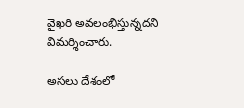వైఖరి అవలంభిస్తున్నదని విమర్శించారు.

అసలు దేశంలో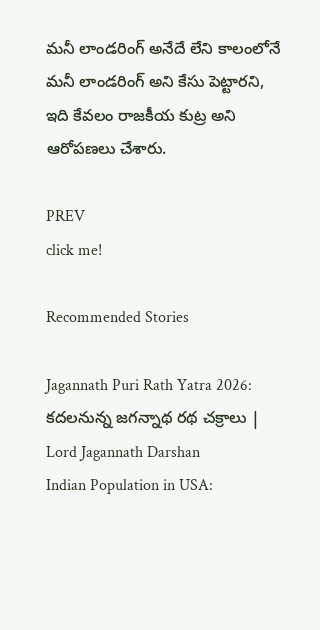మనీ లాండరింగ్ అనేదే లేని కాలంలోనే మనీ లాండరింగ్ అని కేసు పెట్టారని, ఇది కేవలం రాజకీయ కుట్ర అని ఆరోపణలు చేశారు.

PREV
click me!

Recommended Stories

Jagannath Puri Rath Yatra 2026: కదలనున్న జగన్నాథ రథ చక్రాలు | Lord Jagannath Darshan
Indian Population in USA: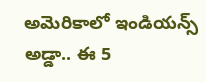అమెరికాలో ఇండియన్స్ అడ్డా.. ఈ 5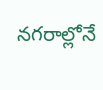నగరాల్లోనే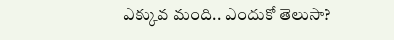ఎక్కువ మంది.. ఎందుకో తెలుసా?